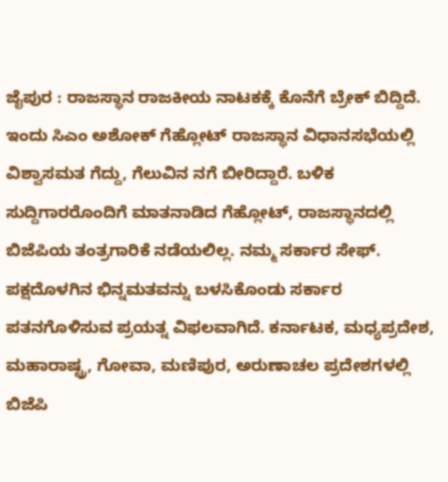ಜೈಪುರ : ರಾಜಸ್ಥಾನ ರಾಜಕೀಯ ನಾಟಕಕ್ಕೆ ಕೊನೆಗೆ ಬ್ರೇಕ್ ಬಿದ್ದಿದೆ. ಇಂದು ಸಿಎಂ ಅಶೋಕ್ ಗೆಹ್ಲೋಟ್ ರಾಜಸ್ಥಾನ ವಿಧಾನಸಭೆಯಲ್ಲಿ ವಿಶ್ವಾಸಮತ ಗೆದ್ದು, ಗೆಲುವಿನ ನಗೆ ಬೀರಿದ್ದಾರೆ. ಬಳಿಕ ಸುದ್ದಿಗಾರರೊಂದಿಗೆ ಮಾತನಾಡಿದ ಗೆಹ್ಲೋಟ್, ರಾಜಸ್ಥಾನದಲ್ಲಿ ಬಿಜೆಪಿಯ ತಂತ್ರಗಾರಿಕೆ ನಡೆಯಲಿಲ್ಲ. ನಮ್ಮ ಸರ್ಕಾರ ಸೇಫ್. ಪಕ್ಷದೊಳಗಿನ ಭಿನ್ನಮತವನ್ನು ಬಳಸಿಕೊಂಡು ಸರ್ಕಾರ ಪತನಗೊಳಿಸುವ ಪ್ರಯತ್ನ ವಿಫಲವಾಗಿದೆ. ಕರ್ನಾಟಕ, ಮಧ್ಯಪ್ರದೇಶ, ಮಹಾರಾಷ್ಟ್ರ, ಗೋವಾ, ಮಣಿಪುರ, ಅರುಣಾಚಲ ಪ್ರದೇಶಗಳಲ್ಲಿ ಬಿಜೆಪಿ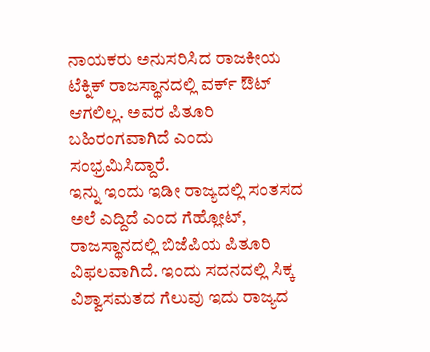ನಾಯಕರು ಅನುಸರಿಸಿದ ರಾಜಕೀಯ ಟೆಕ್ನಿಕ್ ರಾಜಸ್ಥಾನದಲ್ಲಿ ವರ್ಕ್ ಔಟ್ ಆಗಲಿಲ್ಲ. ಅವರ ಪಿತೂರಿ ಬಹಿರಂಗವಾಗಿದೆ ಎಂದು ಸಂಭ್ರಮಿಸಿದ್ದಾರೆ.
ಇನ್ನು ಇಂದು ಇಡೀ ರಾಜ್ಯದಲ್ಲಿ ಸಂತಸದ ಅಲೆ ಎದ್ದಿದೆ ಎಂದ ಗೆಹ್ಲೋಟ್, ರಾಜಸ್ಥಾನದಲ್ಲಿ ಬಿಜೆಪಿಯ ಪಿತೂರಿ ವಿಫಲವಾಗಿದೆ. ಇಂದು ಸದನದಲ್ಲಿ ಸಿಕ್ಕ ವಿಶ್ವಾಸಮತದ ಗೆಲುವು ಇದು ರಾಜ್ಯದ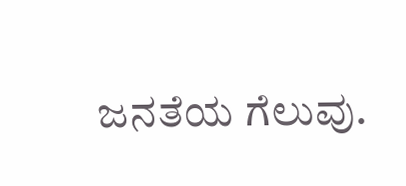ಜನತೆಯ ಗೆಲುವು.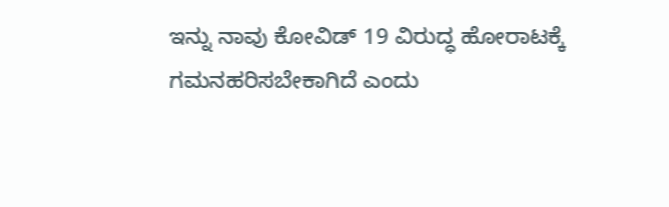ಇನ್ನು ನಾವು ಕೋವಿಡ್ 19 ವಿರುದ್ಧ ಹೋರಾಟಕ್ಕೆ ಗಮನಹರಿಸಬೇಕಾಗಿದೆ ಎಂದು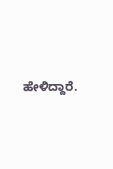ಹೇಳಿದ್ದಾರೆ.